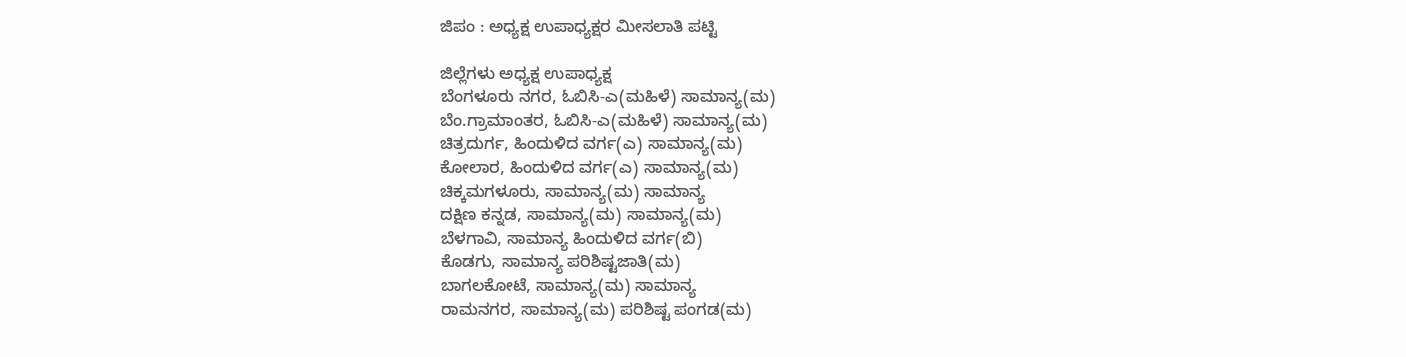ಜಿಪಂ : ಅಧ್ಯಕ್ಷ ಉಪಾಧ್ಯಕ್ಷರ ಮೀಸಲಾತಿ ಪಟ್ಟಿ

ಜಿಲ್ಲೆಗಳು ಅಧ್ಯಕ್ಷ ಉಪಾಧ್ಯಕ್ಷ
ಬೆಂಗಳೂರು ನಗರ, ಓಬಿಸಿ-ಎ(ಮಹಿಳೆ) ಸಾಮಾನ್ಯ(ಮ)
ಬೆಂ.ಗ್ರಾಮಾಂತರ, ಓಬಿಸಿ-ಎ(ಮಹಿಳೆ) ಸಾಮಾನ್ಯ(ಮ)
ಚಿತ್ರದುರ್ಗ, ಹಿಂದುಳಿದ ವರ್ಗ(ಎ) ಸಾಮಾನ್ಯ(ಮ)
ಕೋಲಾರ, ಹಿಂದುಳಿದ ವರ್ಗ(ಎ) ಸಾಮಾನ್ಯ(ಮ)
ಚಿಕ್ಕಮಗಳೂರು, ಸಾಮಾನ್ಯ(ಮ) ಸಾಮಾನ್ಯ
ದಕ್ಷಿಣ ಕನ್ನಡ, ಸಾಮಾನ್ಯ(ಮ) ಸಾಮಾನ್ಯ(ಮ)
ಬೆಳಗಾವಿ, ಸಾಮಾನ್ಯ ಹಿಂದುಳಿದ ವರ್ಗ(ಬಿ)
ಕೊಡಗು, ಸಾಮಾನ್ಯ ಪರಿಶಿಷ್ಟಜಾತಿ(ಮ)
ಬಾಗಲಕೋಟೆ, ಸಾಮಾನ್ಯ(ಮ) ಸಾಮಾನ್ಯ
ರಾಮನಗರ, ಸಾಮಾನ್ಯ(ಮ) ಪರಿಶಿಷ್ಟ ಪಂಗಡ(ಮ)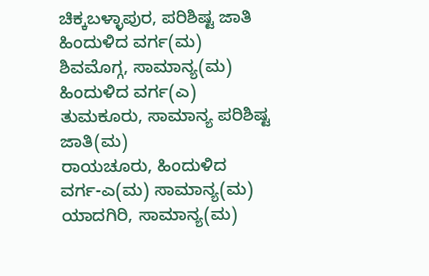ಚಿಕ್ಕಬಳ್ಳಾಪುರ, ಪರಿಶಿಷ್ಟ ಜಾತಿ ಹಿಂದುಳಿದ ವರ್ಗ(ಮ)
ಶಿವಮೊಗ್ಗ, ಸಾಮಾನ್ಯ(ಮ) ಹಿಂದುಳಿದ ವರ್ಗ(ಎ)
ತುಮಕೂರು, ಸಾಮಾನ್ಯ ಪರಿಶಿಷ್ಟ ಜಾತಿ(ಮ)
ರಾಯಚೂರು, ಹಿಂದುಳಿದ ವರ್ಗ-ಎ(ಮ) ಸಾಮಾನ್ಯ(ಮ)
ಯಾದಗಿರಿ, ಸಾಮಾನ್ಯ(ಮ)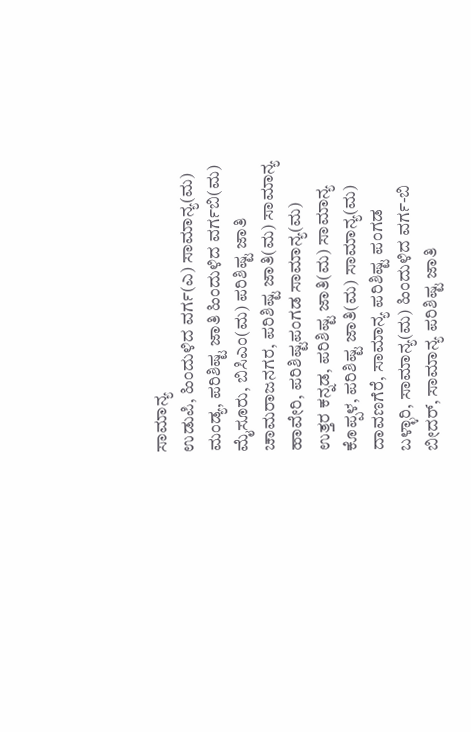ಸಾಮಾನ್ಯ
ಉಡುಪಿ, ಹಿಂದುಳಿದ ವರ್ಗ(ಎ) ಸಾಮಾನ್ಯ(ಮ)
ಮಂಡ್ಯ, ಪರಿಶಿಷ್ಟ ಜಾತಿ ಹಿಂದುಳಿದ ವರ್ಗಬಿ(ಮ)
ಮೈಸೂರು, ಬಿಸಿಎಂ(ಮ) ಪರಿಶಿಷ್ಟ ಜಾತಿ
ಚಾಮರಾಜನಗರ, ಪರಿಶಿಷ್ಟ ಜಾತಿ(ಮ) ಸಾಮಾನ್ಯ
ಹಾವೇರಿ, ಪರಿಶಿಷ್ಟಪಂಗಡ ಸಾಮಾನ್ಯ(ಮ)
ಉತ್ತರ ಕನ್ನಡ, ಪರಿಶಿಷ್ಟ ಜಾತಿ(ಮ) ಸಾಮಾನ್ಯ
ಕೊಪ್ಪಳ, ಪರಿಶಿಷ್ಟ ಜಾತಿ(ಮ) ಸಾಮಾನ್ಯ(ಮ)
ದಾವಣಗೆರೆ, ಸಾಮಾನ್ಯ ಪರಿಶಿಷ್ಟ ಪಂಗಡ
ಬಳ್ಳಾರಿ, ಸಾಮಾನ್ಯ(ಮ) ಹಿಂದುಳಿದ ವರ್ಗ-ಬಿ
ಬೀದರ್, ಸಾಮಾನ್ಯ ಪರಿಶಿಷ್ಟ ಜಾತಿ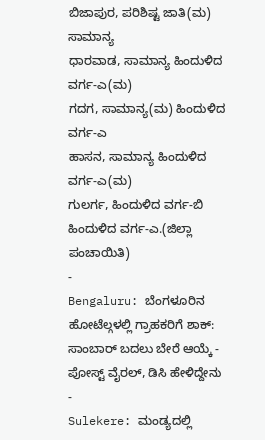ಬಿಜಾಪುರ, ಪರಿಶಿಷ್ಟ ಜಾತಿ(ಮ) ಸಾಮಾನ್ಯ
ಧಾರವಾಡ, ಸಾಮಾನ್ಯ ಹಿಂದುಳಿದ ವರ್ಗ-ಎ(ಮ)
ಗದಗ, ಸಾಮಾನ್ಯ(ಮ) ಹಿಂದುಳಿದ ವರ್ಗ-ಎ
ಹಾಸನ, ಸಾಮಾನ್ಯ ಹಿಂದುಳಿದ ವರ್ಗ-ಎ(ಮ)
ಗುಲರ್ಗ, ಹಿಂದುಳಿದ ವರ್ಗ-ಬಿ ಹಿಂದುಳಿದ ವರ್ಗ-ಎ.(ಜಿಲ್ಲಾ ಪಂಚಾಯಿತಿ)
-
Bengaluru: ಬೆಂಗಳೂರಿನ ಹೋಟೆಲ್ಗಳಲ್ಲಿ ಗ್ರಾಹಕರಿಗೆ ಶಾಕ್: ಸಾಂಬಾರ್ ಬದಲು ಬೇರೆ ಆಯ್ಕೆ - ಪೋಸ್ಟ್ ವೈರಲ್, ಡಿಸಿ ಹೇಳಿದ್ದೇನು -
Sulekere: ಮಂಡ್ಯದಲ್ಲಿ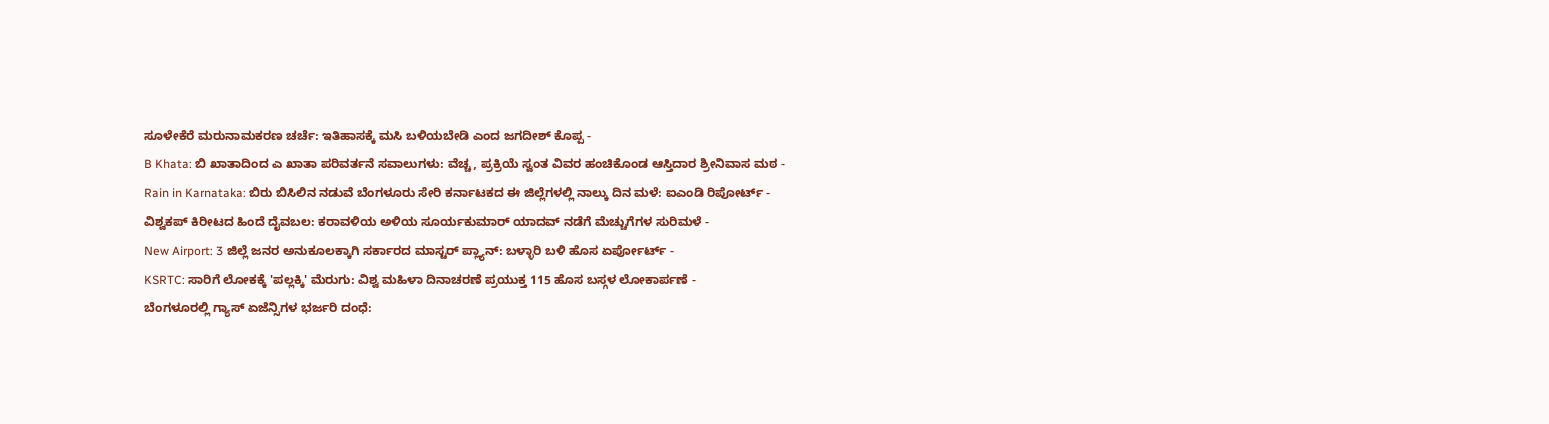ಸೂಳೇಕೆರೆ ಮರುನಾಮಕರಣ ಚರ್ಚೆ: ಇತಿಹಾಸಕ್ಕೆ ಮಸಿ ಬಳಿಯಬೇಡಿ ಎಂದ ಜಗದೀಶ್ ಕೊಪ್ಪ -
B Khata: ಬಿ ಖಾತಾದಿಂದ ಎ ಖಾತಾ ಪರಿವರ್ತನೆ ಸವಾಲುಗಳು: ವೆಚ್ಚ, ಪ್ರಕ್ರಿಯೆ ಸ್ವಂತ ವಿವರ ಹಂಚಿಕೊಂಡ ಆಸ್ತಿದಾರ ಶ್ರೀನಿವಾಸ ಮಠ -
Rain in Karnataka: ಬಿರು ಬಿಸಿಲಿನ ನಡುವೆ ಬೆಂಗಳೂರು ಸೇರಿ ಕರ್ನಾಟಕದ ಈ ಜಿಲ್ಲೆಗಳಲ್ಲಿ ನಾಲ್ಕು ದಿನ ಮಳೆ: ಐಎಂಡಿ ರಿಪೋರ್ಟ್ -
ವಿಶ್ವಕಪ್ ಕಿರೀಟದ ಹಿಂದೆ ದೈವಬಲ: ಕರಾವಳಿಯ ಅಳಿಯ ಸೂರ್ಯಕುಮಾರ್ ಯಾದವ್ ನಡೆಗೆ ಮೆಚ್ಚುಗೆಗಳ ಸುರಿಮಳೆ -
New Airport: 3 ಜಿಲ್ಲೆ ಜನರ ಅನುಕೂಲಕ್ಕಾಗಿ ಸರ್ಕಾರದ ಮಾಸ್ಟರ್ ಪ್ಲ್ಯಾನ್: ಬಳ್ಳಾರಿ ಬಳಿ ಹೊಸ ಏರ್ಪೋರ್ಟ್ -
KSRTC: ಸಾರಿಗೆ ಲೋಕಕ್ಕೆ 'ಪಲ್ಲಕ್ಕಿ' ಮೆರುಗು: ವಿಶ್ವ ಮಹಿಳಾ ದಿನಾಚರಣೆ ಪ್ರಯುಕ್ತ 115 ಹೊಸ ಬಸ್ಗಳ ಲೋಕಾರ್ಪಣೆ -
ಬೆಂಗಳೂರಲ್ಲಿ ಗ್ಯಾಸ್ ಏಜೆನ್ಸಿಗಳ ಭರ್ಜರಿ ದಂಧೆ: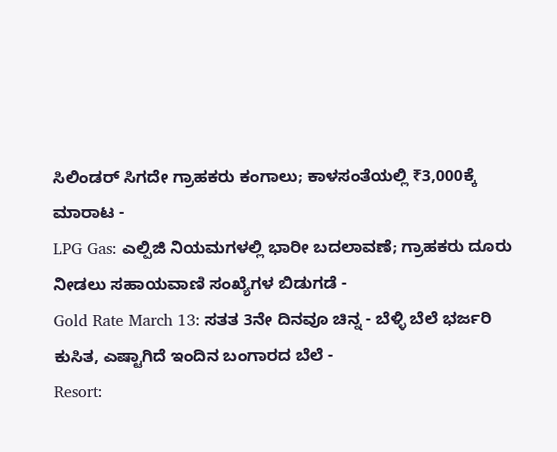ಸಿಲಿಂಡರ್ ಸಿಗದೇ ಗ್ರಾಹಕರು ಕಂಗಾಲು; ಕಾಳಸಂತೆಯಲ್ಲಿ ₹3,000ಕ್ಕೆ ಮಾರಾಟ -
LPG Gas: ಎಲ್ಪಿಜಿ ನಿಯಮಗಳಲ್ಲಿ ಭಾರೀ ಬದಲಾವಣೆ; ಗ್ರಾಹಕರು ದೂರು ನೀಡಲು ಸಹಾಯವಾಣಿ ಸಂಖ್ಯೆಗಳ ಬಿಡುಗಡೆ -
Gold Rate March 13: ಸತತ 3ನೇ ದಿನವೂ ಚಿನ್ನ - ಬೆಳ್ಳಿ ಬೆಲೆ ಭರ್ಜರಿ ಕುಸಿತ, ಎಷ್ಟಾಗಿದೆ ಇಂದಿನ ಬಂಗಾರದ ಬೆಲೆ -
Resort: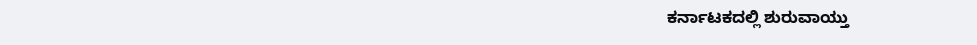ಕರ್ನಾಟಕದಲ್ಲಿ ಶುರುವಾಯ್ತು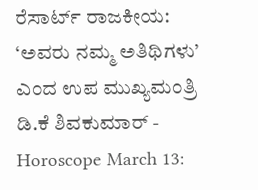ರೆಸಾರ್ಟ್ ರಾಜಕೀಯ: ‘ಅವರು ನಮ್ಮ ಅತಿಥಿಗಳು’ ಎಂದ ಉಪ ಮುಖ್ಯಮಂತ್ರಿ ಡಿ.ಕೆ ಶಿವಕುಮಾರ್ -
Horoscope March 13: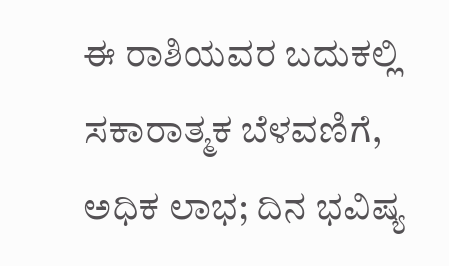ಈ ರಾಶಿಯವರ ಬದುಕಲ್ಲಿ ಸಕಾರಾತ್ಮಕ ಬೆಳವಣಿಗೆ, ಅಧಿಕ ಲಾಭ; ದಿನ ಭವಿಷ್ಯ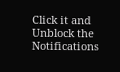Click it and Unblock the Notifications